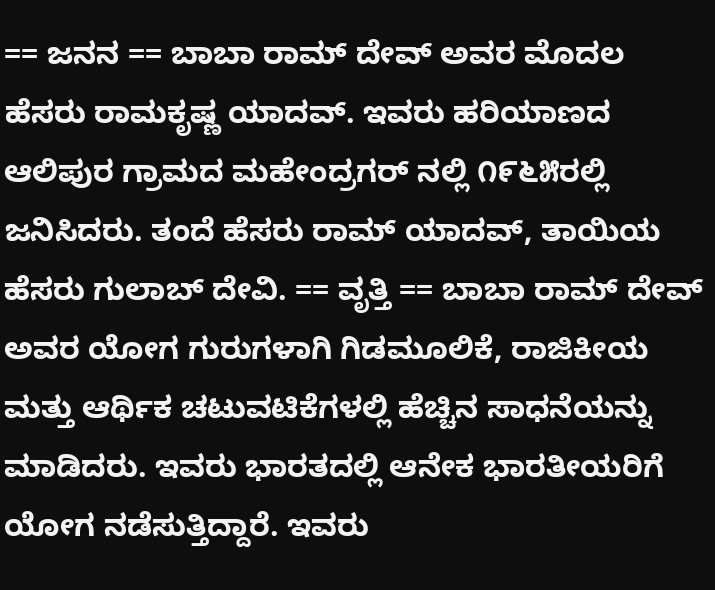== ಜನನ == ಬಾಬಾ ರಾಮ್ ದೇವ್ ಅವರ ಮೊದಲ ಹೆಸರು ರಾಮಕೃಷ್ಣ ಯಾದವ್. ಇವರು ಹರಿಯಾಣದ ಆಲಿಪುರ ಗ್ರಾಮದ ಮಹೇಂದ್ರಗರ್ ನಲ್ಲಿ ೧೯೬೫ರಲ್ಲಿ ಜನಿಸಿದರು. ತಂದೆ ಹೆಸರು ರಾಮ್ ಯಾದವ್, ತಾಯಿಯ ಹೆಸರು ಗುಲಾಬ್ ದೇವಿ. == ವೃತ್ತಿ == ಬಾಬಾ ರಾಮ್ ದೇವ್ ಅವರ ಯೋಗ ಗುರುಗಳಾಗಿ ಗಿಡಮೂಲಿಕೆ, ರಾಜಿಕೀಯ ಮತ್ತು ಆರ್ಥಿಕ ಚಟುವಟಿಕೆಗಳಲ್ಲಿ ಹೆಚ್ಚಿನ ಸಾಧನೆಯನ್ನು ಮಾಡಿದರು. ಇವರು ಭಾರತದಲ್ಲಿ ಆನೇಕ ಭಾರತೀಯರಿಗೆ ಯೋಗ ನಡೆಸುತ್ತಿದ್ದಾರೆ. ಇವರು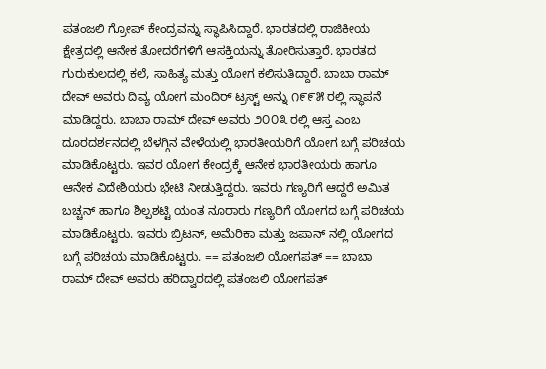ಪತಂಜಲಿ ಗ್ರೋಪ್ ಕೇಂದ್ರವನ್ನು ಸ್ಥಾಪಿಸಿದ್ದಾರೆ. ಭಾರತದಲ್ಲಿ ರಾಜಿಕೀಯ ಕ್ಷೇತ್ರದಲ್ಲಿ ಆನೇಕ ತೋದರೆಗಳಿಗೆ ಆಸಕ್ತಿಯನ್ನು ತೋರಿಸುತ್ತಾರೆ. ಭಾರತದ ಗುರುಕುಲದಲ್ಲಿ ಕಲೆ, ಸಾಹಿತ್ಯ ಮತ್ತು ಯೋಗ ಕಲಿಸುತಿದ್ದಾರೆ. ಬಾಬಾ ರಾಮ್ ದೇವ್ ಅವರು ದಿವ್ಯ ಯೋಗ ಮಂದಿರ್ ಟ್ರಸ್ಟ್ ಅನ್ನು ೧೯೯೫ ರಲ್ಲಿ ಸ್ಥಾಪನೆ ಮಾಡಿದ್ದರು. ಬಾಬಾ ರಾಮ್ ದೇವ್ ಅವರು ೨೦೦೩ ರಲ್ಲಿ ಆಸ್ತ ಎಂಬ ದೂರದರ್ಶನದಲ್ಲಿ ಬೆಳಗ್ಗಿನ ವೇಳೆಯಲ್ಲಿ ಭಾರತೀಯರಿಗೆ ಯೋಗ ಬಗ್ಗೆ ಪರಿಚಯ ಮಾಡಿಕೊಟ್ಟರು. ಇವರ ಯೋಗ ಕೇಂದ್ರಕ್ಕೆ ಆನೇಕ ಭಾರತೀಯರು ಹಾಗೂ ಆನೇಕ ವಿದೇಶಿಯರು ಭೇಟಿ ನೀಡುತ್ತಿದ್ದರು. ಇವರು ಗಣ್ಯರಿಗೆ ಆದ್ದರೆ ಅಮಿತ ಬಚ್ಚನ್ ಹಾಗೂ ಶಿಲ್ಪಶಟ್ಟಿ ಯಂತ ನೂರಾರು ಗಣ್ಯರಿಗೆ ಯೋಗದ ಬಗ್ಗೆ ಪರಿಚಯ ಮಾಡಿಕೊಟ್ಟರು. ಇವರು ಬ್ರಿಟನ್, ಅಮೆರಿಕಾ ಮತ್ತು ಜಪಾನ್ ನಲ್ಲಿ ಯೋಗದ ಬಗ್ಗೆ ಪರಿಚಯ ಮಾಡಿಕೊಟ್ಟರು. == ಪತಂಜಲಿ ಯೋಗಪತ್ == ಬಾಬಾ ರಾಮ್ ದೇವ್ ಅವರು ಹರಿದ್ವಾರದಲ್ಲಿ ಪತಂಜಲಿ ಯೋಗಪತ್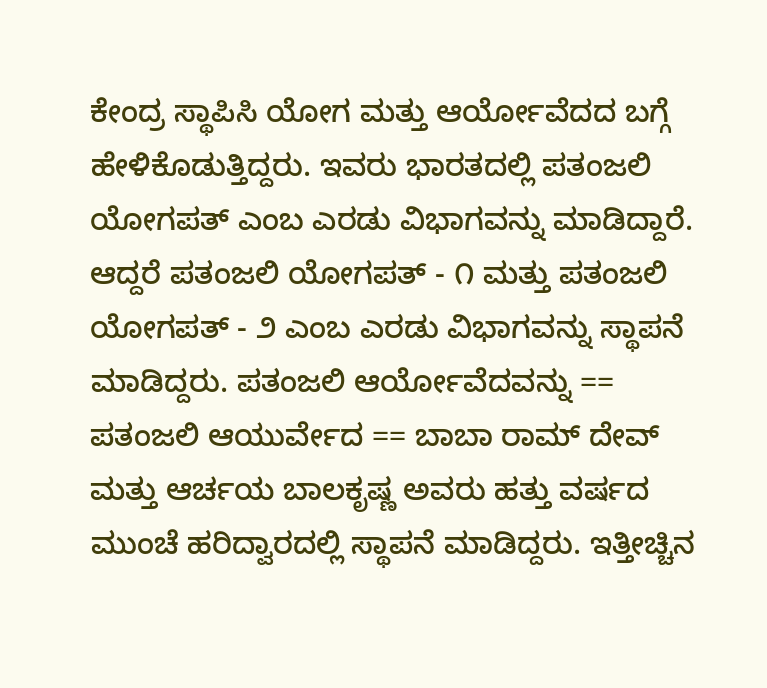ಕೇಂದ್ರ ಸ್ಥಾಪಿಸಿ ಯೋಗ ಮತ್ತು ಆರ್ಯೋವೆದದ ಬಗ್ಗೆ ಹೇಳಿಕೊಡುತ್ತಿದ್ದರು. ಇವರು ಭಾರತದಲ್ಲಿ ಪತಂಜಲಿ ಯೋಗಪತ್ ಎಂಬ ಎರಡು ವಿಭಾಗವನ್ನು ಮಾಡಿದ್ದಾರೆ. ಆದ್ದರೆ ಪತಂಜಲಿ ಯೋಗಪತ್ - ೧ ಮತ್ತು ಪತಂಜಲಿ ಯೋಗಪತ್ - ೨ ಎಂಬ ಎರಡು ವಿಭಾಗವನ್ನು ಸ್ಥಾಪನೆ ಮಾಡಿದ್ದರು. ಪತಂಜಲಿ ಆರ್ಯೋವೆದವನ್ನು == ಪತಂಜಲಿ ಆಯುರ್ವೇದ == ಬಾಬಾ ರಾಮ್ ದೇವ್ ಮತ್ತು ಆರ್ಚಯ ಬಾಲಕೃಷ್ಣ ಅವರು ಹತ್ತು ವರ್ಷದ ಮುಂಚೆ ಹರಿದ್ವಾರದಲ್ಲಿ ಸ್ಥಾಪನೆ ಮಾಡಿದ್ದರು. ಇತ್ತೀಚ್ಚಿನ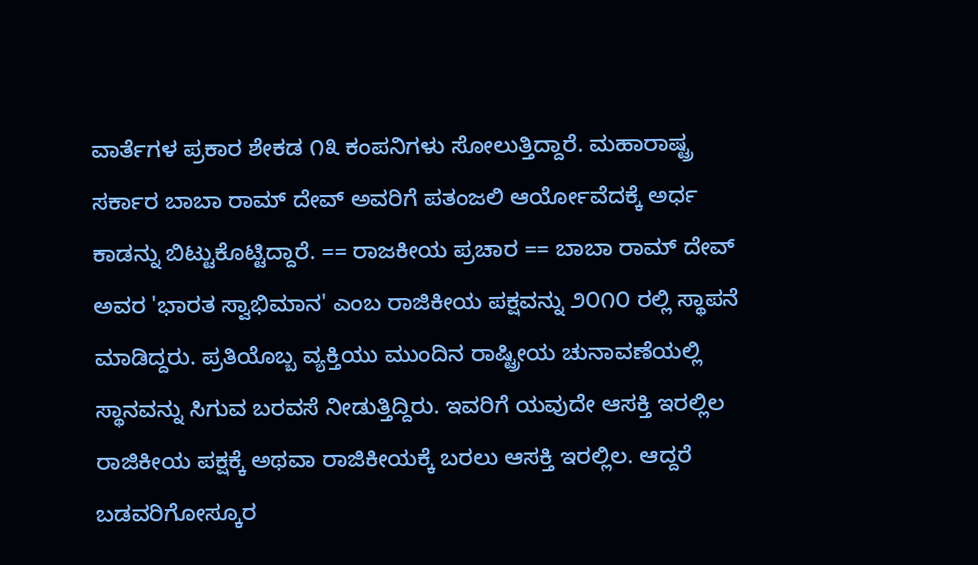ವಾರ್ತೆಗಳ ಪ್ರಕಾರ ಶೇಕಡ ೧೩ ಕಂಪನಿಗಳು ಸೋಲುತ್ತಿದ್ದಾರೆ. ಮಹಾರಾಷ್ಟ್ರ ಸರ್ಕಾರ ಬಾಬಾ ರಾಮ್ ದೇವ್ ಅವರಿಗೆ ಪತಂಜಲಿ ಆರ್ಯೋವೆದಕ್ಕೆ ಅರ್ಧ ಕಾಡನ್ನು ಬಿಟ್ಟುಕೊಟ್ಟಿದ್ದಾರೆ. == ರಾಜಕೀಯ ಪ್ರಚಾರ == ಬಾಬಾ ರಾಮ್ ದೇವ್ ಅವರ 'ಭಾರತ ಸ್ವಾಭಿಮಾನ' ಎಂಬ ರಾಜಿಕೀಯ ಪಕ್ಷವನ್ನು ೨೦೧೦ ರಲ್ಲಿ ಸ್ಥಾಪನೆ ಮಾಡಿದ್ದರು. ಪ್ರತಿಯೊಬ್ಬ ವ್ಯಕ್ತಿಯು ಮುಂದಿನ ರಾಷ್ಟ್ರೀಯ ಚುನಾವಣೆಯಲ್ಲಿ ಸ್ಥಾನವನ್ನು ಸಿಗುವ ಬರವಸೆ ನೀಡುತ್ತಿದ್ದಿರು. ಇವರಿಗೆ ಯವುದೇ ಆಸಕ್ತಿ ಇರಲ್ಲಿಲ ರಾಜಿಕೀಯ ಪಕ್ಷಕ್ಕೆ ಅಥವಾ ರಾಜಿಕೀಯಕ್ಕೆ ಬರಲು ಆಸಕ್ತಿ ಇರಲ್ಲಿಲ. ಆದ್ದರೆ ಬಡವರಿಗೋಸ್ಕೂರ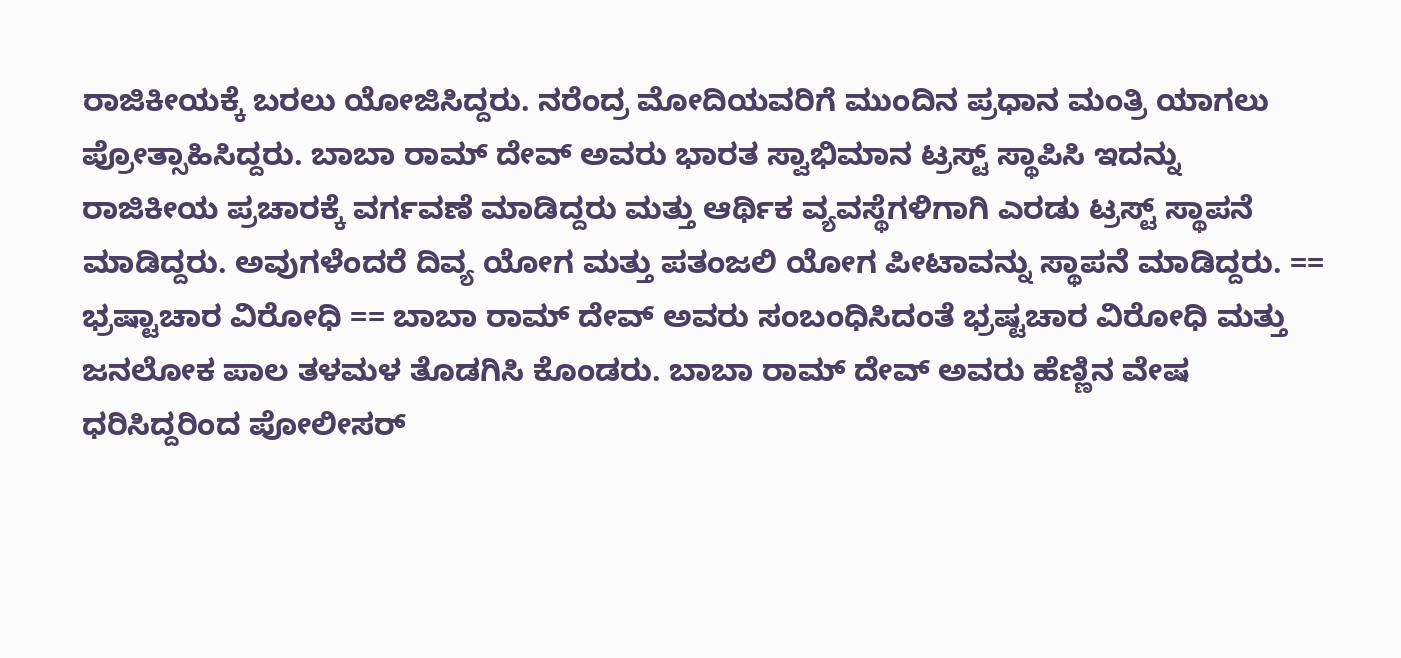ರಾಜಿಕೀಯಕ್ಕೆ ಬರಲು ಯೋಜಿಸಿದ್ದರು. ನರೆಂದ್ರ ಮೋದಿಯವರಿಗೆ ಮುಂದಿನ ಪ್ರಧಾನ ಮಂತ್ರಿ ಯಾಗಲು ಪ್ರೋತ್ಸಾಹಿಸಿದ್ದರು. ಬಾಬಾ ರಾಮ್ ದೇವ್ ಅವರು ಭಾರತ ಸ್ವಾಭಿಮಾನ ಟ್ರಸ್ಟ್ ಸ್ಥಾಪಿಸಿ ಇದನ್ನು ರಾಜಿಕೀಯ ಪ್ರಚಾರಕ್ಕೆ ವರ್ಗವಣೆ ಮಾಡಿದ್ದರು ಮತ್ತು ಆರ್ಥಿಕ ವ್ಯವಸ್ಥೆಗಳಿಗಾಗಿ ಎರಡು ಟ್ರಸ್ಟ್ ಸ್ಥಾಪನೆ ಮಾಡಿದ್ದರು. ಅವುಗಳೆಂದರೆ ದಿವ್ಯ ಯೋಗ ಮತ್ತು ಪತಂಜಲಿ ಯೋಗ ಪೀಟಾವನ್ನು ಸ್ಥಾಪನೆ ಮಾಡಿದ್ದರು. == ಭ್ರಷ್ಟಾಚಾರ ವಿರೋಧಿ == ಬಾಬಾ ರಾಮ್ ದೇವ್ ಅವರು ಸಂಬಂಧಿಸಿದಂತೆ ಭ್ರಷ್ಟಚಾರ ವಿರೋಧಿ ಮತ್ತು ಜನಲೋಕ ಪಾಲ ತಳಮಳ ತೊಡಗಿಸಿ ಕೊಂಡರು. ಬಾಬಾ ರಾಮ್ ದೇವ್ ಅವರು ಹೆಣ್ಣಿನ ವೇಷ ಧರಿಸಿದ್ದರಿಂದ ಪೋಲೀಸರ್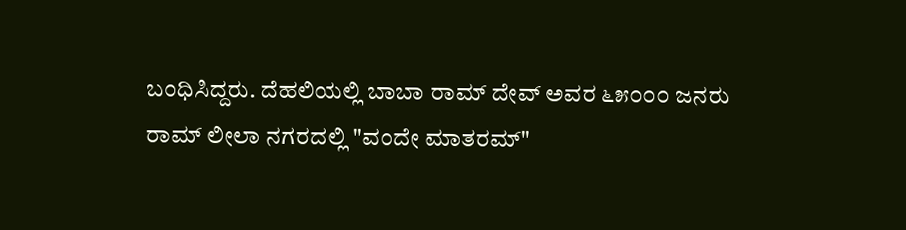ಬಂಧಿಸಿದ್ದರು. ದೆಹಲಿಯಲ್ಲಿ ಬಾಬಾ ರಾಮ್ ದೇವ್ ಅವರ ೬೫೦೦೦ ಜನರು ರಾಮ್ ಲೀಲಾ ನಗರದಲ್ಲಿ "ವಂದೇ ಮಾತರಮ್"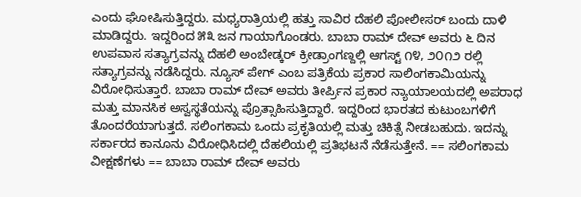ಎಂದು ಘೋಷಿಸುತ್ತಿದ್ದರು. ಮಧ್ಯರಾತ್ರಿಯಲ್ಲಿ ಹತ್ತು ಸಾವಿರ ದೆಹಲಿ ಪೋಲೀಸರ್ ಬಂದು ದಾಳಿ ಮಾಡಿದ್ದರು. ಇದ್ದರಿಂದ ೫೩ ಜನ ಗಾಯಾಗೊಂಡರು. ಬಾಬಾ ರಾಮ್ ದೇವ್ ಅವರು ೬ ದಿನ ಉಪವಾಸ ಸತ್ಯಾಗ್ರವನ್ನು ದೆಹಲಿ ಅಂಬೇಡ್ಕರ್ ಕ್ರೀಡ್ರಾಂಗಣ್ದಲ್ಲಿ ಆಗಸ್ಟ್ ೧೪, ೨೦೧೨ ರಲ್ಲಿ ಸತ್ಯಾಗ್ರವನ್ನು ನಡೆಸಿದ್ದರು. ನ್ಯೂಸ್ ಪೇಗ್ ಎಂಬ ಪತ್ರಿಕೆಯ ಪ್ರಕಾರ ಸಾಲಿಂಗಕಾಮಿಯನ್ನು ವಿರೋಧಿಸುತ್ತಾರೆ. ಬಾಬಾ ರಾಮ್ ದೇವ್ ಅವರು ತೀರ್ಪ್ರಿನ ಪ್ರಕಾರ ನ್ಯಾಯಾಲಯದಲ್ಲಿ ಅಪರಾಧ ಮತ್ತು ಮಾನಸಿಕ ಅಸ್ವಸ್ಥತೆಯನ್ನು ಪ್ರೊತ್ಸಾಹಿಸುತ್ತಿದ್ದಾರೆ. ಇದ್ದರಿಂದ ಭಾರತದ ಕುಟುಂಬಗಳಿಗೆ ತೊಂದರೆಯಾಗುತ್ತದೆ. ಸಲಿಂಗಕಾಮ ಒಂದು ಪ್ರಕೃತಿಯಲ್ಲಿ ಮತ್ತು ಚಿಕಿತ್ಸೆ ನೀಡಬಹುದು. ಇದನ್ನು ಸರ್ಕಾರದ ಕಾನೂನು ವಿರೋಧಿಸಿದಲ್ಲಿ ದೆಹಲಿಯಲ್ಲಿ ಪ್ರತಿಭಟನೆ ನೆಡೆಸುತ್ತೇನೆ. == ಸಲಿಂಗಕಾಮ ವೀಕ್ಷಣೆಗಳು == ಬಾಬಾ ರಾಮ್ ದೇವ್ ಅವರು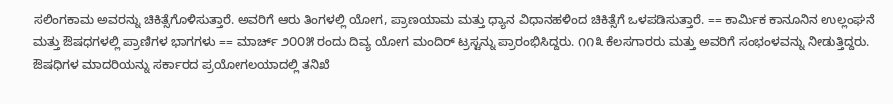ಸಲಿಂಗಕಾಮ ಅವರನ್ನು ಚಿಕಿತ್ಸೆಗೊಳಿಸುತ್ತಾರೆ. ಅವರಿಗೆ ಆರು ತಿಂಗಳಲ್ಲಿ ಯೋಗ, ಪ್ರಾಣಯಾಮ ಮತ್ತು ಧ್ಯಾನ ವಿಧಾನಹಳಿಂದ ಚಿಕಿತ್ಸೆಗೆ ಒಳಪಡಿಸುತ್ತಾರೆ. == ಕಾರ್ಮಿಕ ಕಾನೂನಿನ ಉಲ್ಲಂಘನೆ ಮತ್ತು ಔಷಧಗಳಲ್ಲಿ ಪ್ರಾಣಿಗಳ ಭಾಗಗಳು == ಮಾರ್ಚ್ ೨೦೦೫ ರಂದು ದಿವ್ಯ ಯೋಗ ಮಂದಿರ್ ಟ್ರಸ್ಟನ್ನು ಪ್ರಾರಂಭಿಸಿದ್ದರು. ೧೧೩ ಕೆಲಸಗಾರರು ಮತ್ತು ಅವರಿಗೆ ಸಂಭಂಳವನ್ನು ನೀಡುತ್ತಿದ್ದರು. ಔಷಧಿಗಳ ಮಾದರಿಯನ್ನು ಸರ್ಕಾರದ ಪ್ರಯೋಗಲಯಾದಲ್ಲಿ ತನಿಖೆ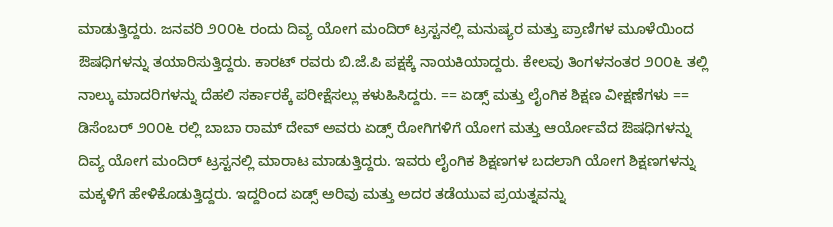ಮಾಡುತ್ತಿದ್ದರು. ಜನವರಿ ೨೦೦೬ ರಂದು ದಿವ್ಯ ಯೋಗ ಮಂದಿರ್ ಟ್ರಸ್ಟನಲ್ಲಿ ಮನುಷ್ಯರ ಮತ್ತು ಪ್ರಾಣಿಗಳ ಮೂಳೆಯಿಂದ ಔಷಧಿಗಳನ್ನು ತಯಾರಿಸುತ್ತಿದ್ದರು. ಕಾರಟ್ ರವರು ಬಿ.ಜೆ.ಪಿ ಪಕ್ಷಕ್ಕೆ ನಾಯಕಿಯಾದ್ದರು. ಕೇಲವು ತಿಂಗಳನಂತರ ೨೦೦೬ ತಲ್ಲಿ ನಾಲ್ಕು ಮಾದರಿಗಳನ್ನು ದೆಹಲಿ ಸರ್ಕಾರಕ್ಕೆ ಪರೀಕ್ಷೆಸಲ್ಲು ಕಳುಹಿಸಿದ್ದರು. == ಏಡ್ಸ್ ಮತ್ತು ಲೈಂಗಿಕ ಶಿಕ್ಷಣ ವೀಕ್ಷಣೆಗಳು == ಡಿಸೆಂಬರ್ ೨೦೦೬ ರಲ್ಲಿ ಬಾಬಾ ರಾಮ್ ದೇವ್ ಅವರು ಏಡ್ಸ್ ರೋಗಿಗಳಿಗೆ ಯೋಗ ಮತ್ತು ಆರ್ಯೋವೆದ ಔಷಧಿಗಳನ್ನು ದಿವ್ಯ ಯೋಗ ಮಂದಿರ್ ಟ್ರಸ್ಟನಲ್ಲಿ ಮಾರಾಟ ಮಾಡುತ್ತಿದ್ದರು. ಇವರು ಲೈಂಗಿಕ ಶಿಕ್ಷಣಗಳ ಬದಲಾಗಿ ಯೋಗ ಶಿಕ್ಷಣಗಳನ್ನು ಮಕ್ಕಳಿಗೆ ಹೇಳಿಕೊಡುತ್ತಿದ್ದರು. ಇದ್ದರಿಂದ ಏಡ್ಸ್ ಅರಿವು ಮತ್ತು ಅದರ ತಡೆಯುವ ಪ್ರಯತ್ನವನ್ನು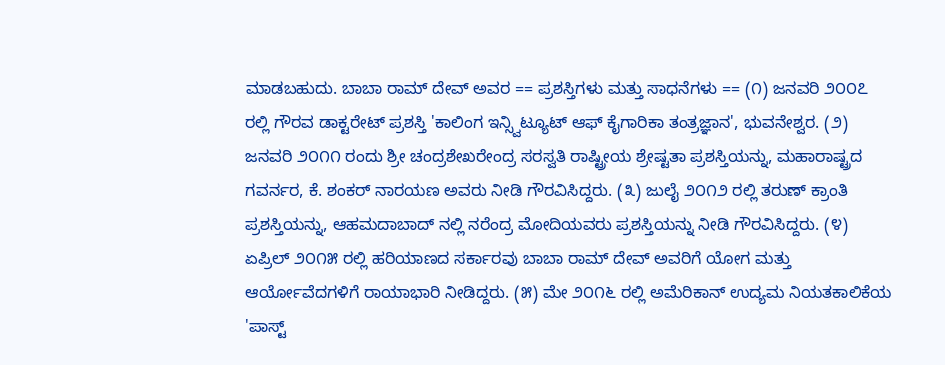ಮಾಡಬಹುದು. ಬಾಬಾ ರಾಮ್ ದೇವ್ ಅವರ == ಪ್ರಶಸ್ತಿಗಳು ಮತ್ತು ಸಾಧನೆಗಳು == (೧) ಜನವರಿ ೨೦೦೭ ರಲ್ಲಿ ಗೌರವ ಡಾಕ್ಟರೇಟ್ ಪ್ರಶಸ್ತಿ 'ಕಾಲಿಂಗ ಇನ್ಸ್ವಿಟ್ಯೂಟ್ ಆಫ್ ಕೈಗಾರಿಕಾ ತಂತ್ರಜ್ಞಾನ', ಭುವನೇಶ್ವರ. (೨) ಜನವರಿ ೨೦೧೧ ರಂದು ಶ್ರೀ ಚಂದ್ರಶೇಖರೇಂದ್ರ ಸರಸ್ವತಿ ರಾಷ್ಟ್ರೀಯ ಶ್ರೇಷ್ಟತಾ ಪ್ರಶಸ್ತಿಯನ್ನು, ಮಹಾರಾಷ್ಟ್ರದ ಗವರ್ನರ, ಕೆ. ಶಂಕರ್ ನಾರಯಣ ಅವರು ನೀಡಿ ಗೌರವಿಸಿದ್ದರು. (೩) ಜುಲೈ ೨೦೧೨ ರಲ್ಲಿ ತರುಣ್ ಕ್ರಾಂತಿ ಪ್ರಶಸ್ತಿಯನ್ನು, ಆಹಮದಾಬಾದ್ ನಲ್ಲಿ ನರೆಂದ್ರ ಮೋದಿಯವರು ಪ್ರಶಸ್ತಿಯನ್ನು ನೀಡಿ ಗೌರವಿಸಿದ್ದರು. (೪) ಏಪ್ರಿಲ್ ೨೦೧೫ ರಲ್ಲಿ ಹರಿಯಾಣದ ಸರ್ಕಾರವು ಬಾಬಾ ರಾಮ್ ದೇವ್ ಅವರಿಗೆ ಯೋಗ ಮತ್ತು ಆರ್ಯೋವೆದಗಳಿಗೆ ರಾಯಾಭಾರಿ ನೀಡಿದ್ದರು. (೫) ಮೇ ೨೦೧೬ ರಲ್ಲಿ ಅಮೆರಿಕಾನ್ ಉದ್ಯಮ ನಿಯತಕಾಲಿಕೆಯ 'ಪಾಸ್ಟ್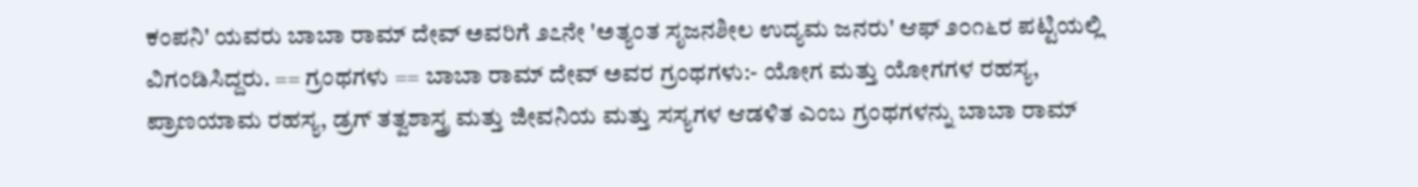ಕಂಪನಿ' ಯವರು ಬಾಬಾ ರಾಮ್ ದೇವ್ ಅವರಿಗೆ ೨೭ನೇ 'ಅತ್ಯಂತ ಸೃಜನಶೀಲ ಉದ್ಯಮ ಜನರು' ಆಫ್ ೨೦೧೬ರ ಪಟ್ಟಿಯಲ್ಲಿ ವಿಗಂಡಿಸಿದ್ದರು. == ಗ್ರಂಥಗಳು == ಬಾಬಾ ರಾಮ್ ದೇವ್ ಅವರ ಗ್ರಂಥಗಳು:- ಯೋಗ ಮತ್ತು ಯೋಗಗಳ ರಹಸ್ಯ, ಪ್ರಾಣಯಾಮ ರಹಸ್ಯ, ಡ್ರಗ್ ತತ್ವಶಾಸ್ತ್ರ ಮತ್ತು ಜೀವನಿಯ ಮತ್ತು ಸಸ್ಯಗಳ ಆಡಳಿತ ಎಂಬ ಗ್ರಂಥಗಳನ್ನು ಬಾಬಾ ರಾಮ್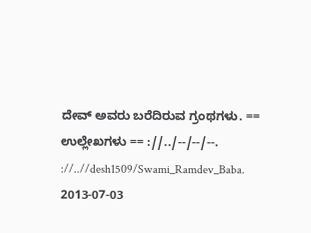ದೇವ್ ಅವರು ಬರೆದಿರುವ ಗ್ರಂಥಗಳು. == ಉಲ್ಲೇಖಗಳು == ://../--/--/--. ://..//desh1509/Swami_Ramdev_Baba. 2013-07-03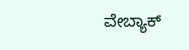ವೇಬ್ಯಾಕ್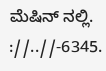ಮೆಷಿನ್ ನಲ್ಲಿ. ://..//-6345.